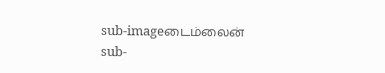sub-imageடைம்லைன்
sub-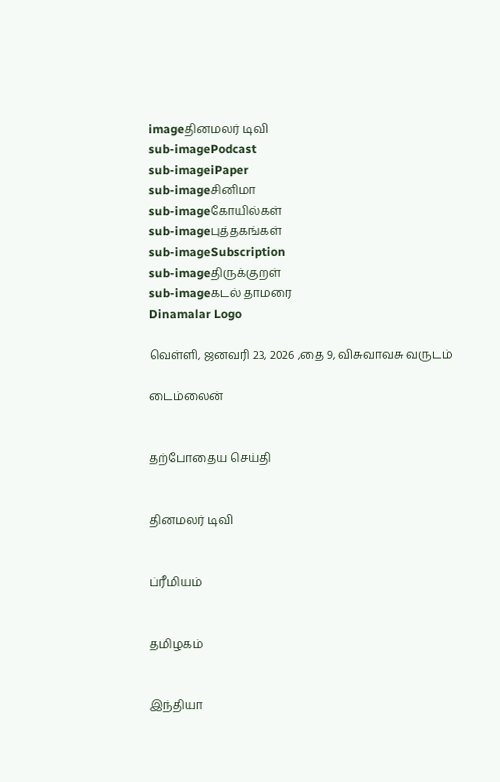imageதினமலர் டிவி
sub-imagePodcast
sub-imageiPaper
sub-imageசினிமா
sub-imageகோயில்கள்
sub-imageபுத்தகங்கள்
sub-imageSubscription
sub-imageதிருக்குறள்
sub-imageகடல் தாமரை
Dinamalar Logo

வெள்ளி, ஜனவரி 23, 2026 ,தை 9, விசுவாவசு வருடம்

டைம்லைன்


தற்போதைய செய்தி


தினமலர் டிவி


ப்ரீமியம்


தமிழகம்


இந்தியா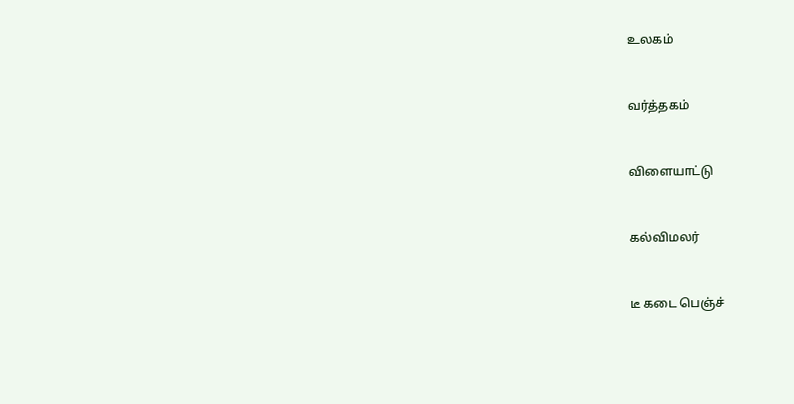உலகம்


வர்த்தகம்


விளையாட்டு


கல்விமலர்


டீ கடை பெஞ்ச்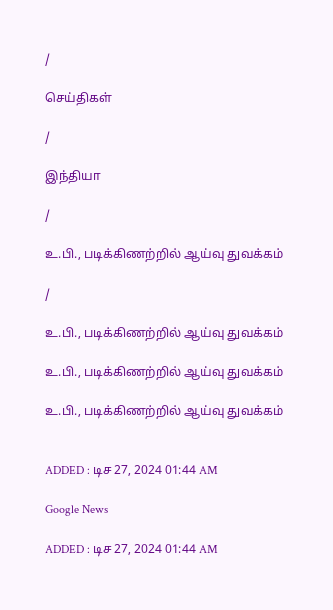/

செய்திகள்

/

இந்தியா

/

உ.பி., படிக்கிணற்றில் ஆய்வு துவக்கம்

/

உ.பி., படிக்கிணற்றில் ஆய்வு துவக்கம்

உ.பி., படிக்கிணற்றில் ஆய்வு துவக்கம்

உ.பி., படிக்கிணற்றில் ஆய்வு துவக்கம்


ADDED : டிச 27, 2024 01:44 AM

Google News

ADDED : டிச 27, 2024 01:44 AM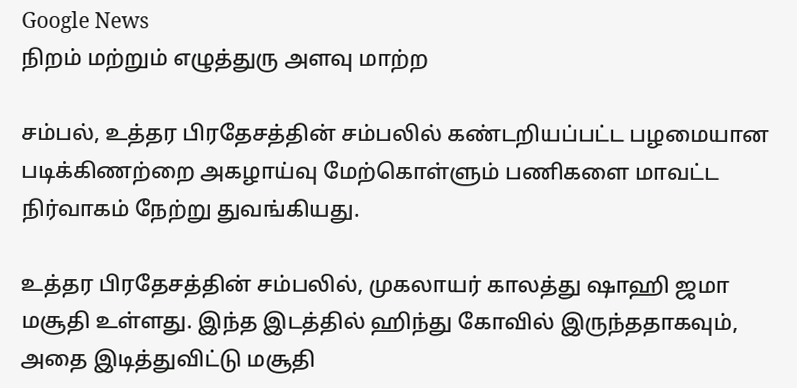Google News
நிறம் மற்றும் எழுத்துரு அளவு மாற்ற

சம்பல், உத்தர பிரதேசத்தின் சம்பலில் கண்டறியப்பட்ட பழமையான படிக்கிணற்றை அகழாய்வு மேற்கொள்ளும் பணிகளை மாவட்ட நிர்வாகம் நேற்று துவங்கியது.

உத்தர பிரதேசத்தின் சம்பலில், முகலாயர் காலத்து ஷாஹி ஜமா மசூதி உள்ளது. இந்த இடத்தில் ஹிந்து கோவில் இருந்ததாகவும், அதை இடித்துவிட்டு மசூதி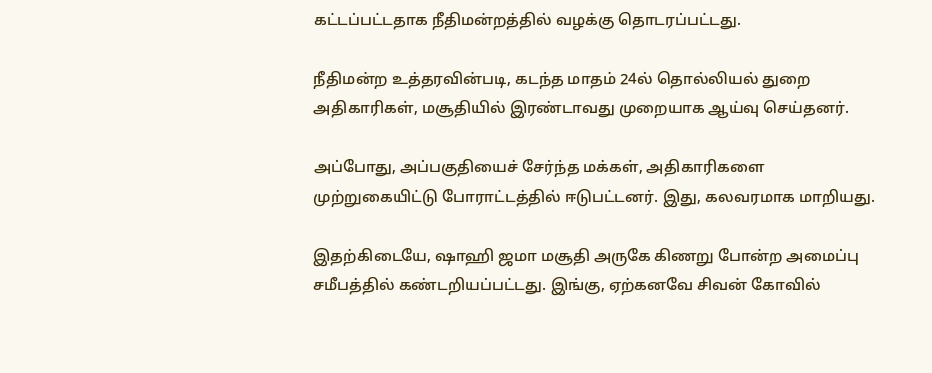கட்டப்பட்டதாக நீதிமன்றத்தில் வழக்கு தொடரப்பட்டது.

நீதிமன்ற உத்தரவின்படி, கடந்த மாதம் 24ல் தொல்லியல் துறை அதிகாரிகள், மசூதியில் இரண்டாவது முறையாக ஆய்வு செய்தனர்.

அப்போது, அப்பகுதியைச் சேர்ந்த மக்கள், அதிகாரிகளை முற்றுகையிட்டு போராட்டத்தில் ஈடுபட்டனர். இது, கலவரமாக மாறியது.

இதற்கிடையே, ஷாஹி ஜமா மசூதி அருகே கிணறு போன்ற அமைப்பு சமீபத்தில் கண்டறியப்பட்டது. இங்கு, ஏற்கனவே சிவன் கோவில்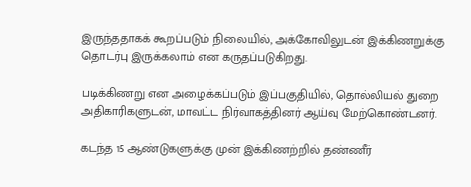இருந்ததாகக் கூறப்படும் நிலையில், அக்கோவிலுடன் இக்கிணறுக்கு தொடர்பு இருக்கலாம் என கருதப்படுகிறது.

படிக்கிணறு என அழைக்கப்படும் இப்பகுதியில், தொல்லியல் துறை அதிகாரிகளுடன், மாவட்ட நிர்வாகத்தினர் ஆய்வு மேற்கொண்டனர்.

கடந்த 15 ஆண்டுகளுக்கு முன் இக்கிணற்றில் தண்ணீர்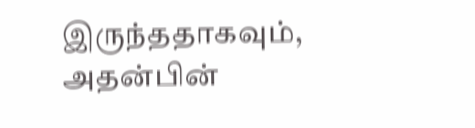இருந்ததாகவும், அதன்பின்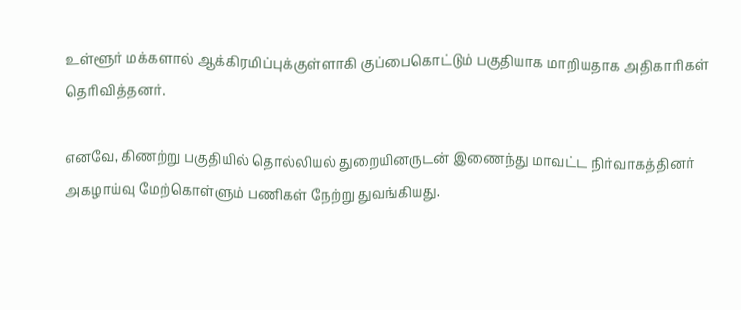உள்ளூர் மக்களால் ஆக்கிரமிப்புக்குள்ளாகி குப்பைகொட்டும் பகுதியாக மாறியதாக அதிகாரிகள் தெரிவித்தனர்.

எனவே, கிணற்று பகுதியில் தொல்லியல் துறையினருடன் இணைந்து மாவட்ட நிர்வாகத்தினர் அகழாய்வு மேற்கொள்ளும் பணிகள் நேற்று துவங்கியது.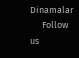Dinamalar
      Follow us